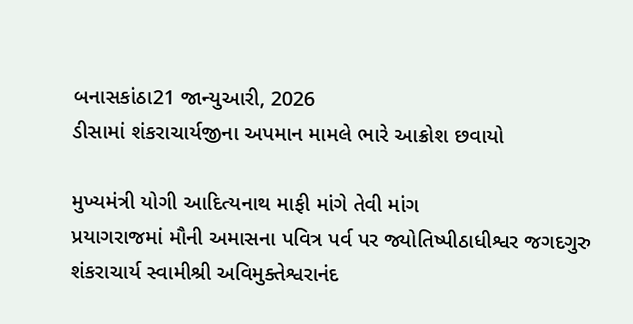બનાસકાંઠા21 જાન્યુઆરી, 2026
ડીસામાં શંકરાચાર્યજીના અપમાન મામલે ભારે આક્રોશ છવાયો

મુખ્યમંત્રી યોગી આદિત્યનાથ માફી માંગે તેવી માંગ
પ્રયાગરાજમાં મૌની અમાસના પવિત્ર પર્વ પર જ્યોતિષ્પીઠાધીશ્વર જગદગુરુ શંકરાચાર્ય સ્વામીશ્રી અવિમુક્તેશ્વરાનંદ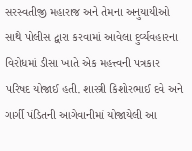સરસ્વતીજી મહારાજ અને તેમના અનુયાયીઓ સાથે પોલીસ દ્વારા કરવામાં આવેલા દુર્વ્યવહારના વિરોધમાં ડીસા ખાતે એક મહત્ત્વની પત્રકાર પરિષદ યોજાઈ હતી. શાસ્ત્રી કિશોરભાઈ દવે અને ગાર્ગી પંડિતની આગેવાનીમાં યોજાયેલી આ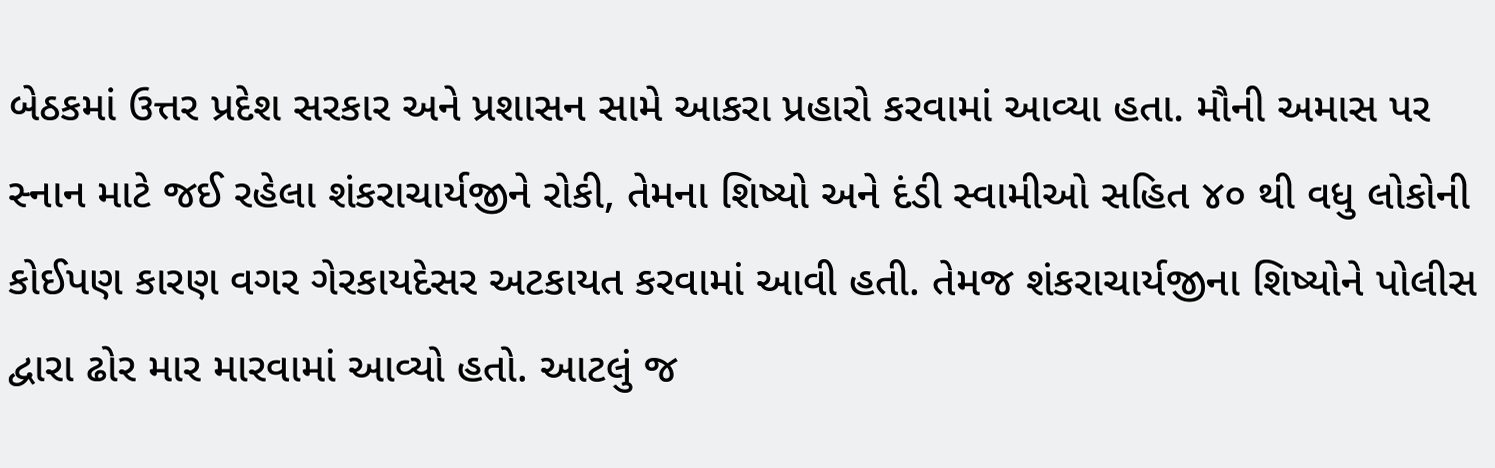બેઠકમાં ઉત્તર પ્રદેશ સરકાર અને પ્રશાસન સામે આકરા પ્રહારો કરવામાં આવ્યા હતા. મૌની અમાસ પર સ્નાન માટે જઈ રહેલા શંકરાચાર્યજીને રોકી, તેમના શિષ્યો અને દંડી સ્વામીઓ સહિત ૪૦ થી વધુ લોકોની કોઈપણ કારણ વગર ગેરકાયદેસર અટકાયત કરવામાં આવી હતી. તેમજ શંકરાચાર્યજીના શિષ્યોને પોલીસ દ્વારા ઢોર માર મારવામાં આવ્યો હતો. આટલું જ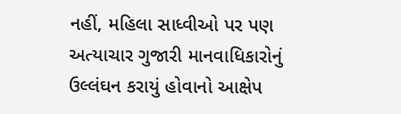નહીં, મહિલા સાધ્વીઓ પર પણ અત્યાચાર ગુજારી માનવાધિકારોનું ઉલ્લંઘન કરાયું હોવાનો આક્ષેપ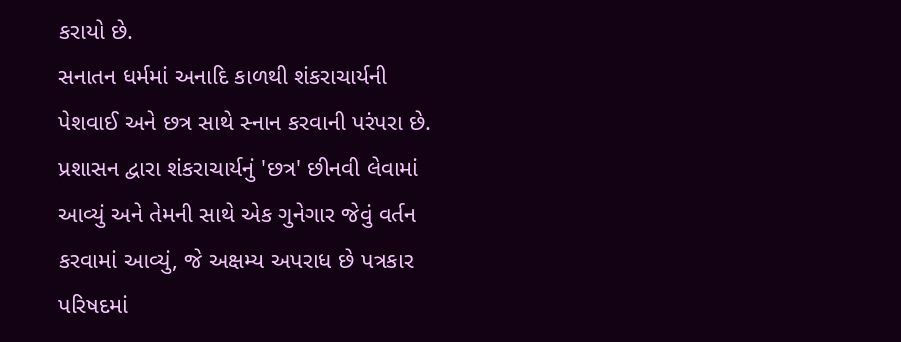કરાયો છે.
સનાતન ધર્મમાં અનાદિ કાળથી શંકરાચાર્યની પેશવાઈ અને છત્ર સાથે સ્નાન કરવાની પરંપરા છે. પ્રશાસન દ્વારા શંકરાચાર્યનું 'છત્ર' છીનવી લેવામાં આવ્યું અને તેમની સાથે એક ગુનેગાર જેવું વર્તન કરવામાં આવ્યું, જે અક્ષમ્ય અપરાધ છે પત્રકાર પરિષદમાં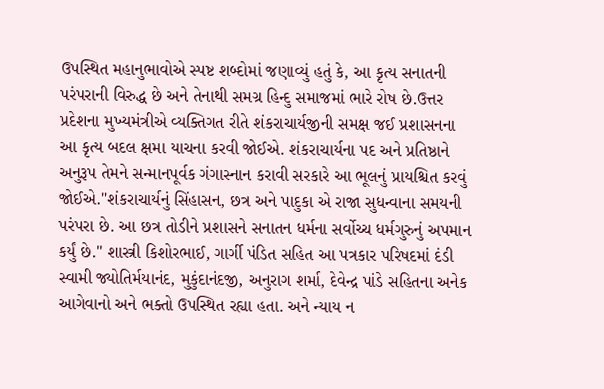ઉપસ્થિત મહાનુભાવોએ સ્પષ્ટ શબ્દોમાં જણાવ્યું હતું કે, આ કૃત્ય સનાતની પરંપરાની વિરુદ્ધ છે અને તેનાથી સમગ્ર હિન્દુ સમાજમાં ભારે રોષ છે.ઉત્તર પ્રદેશના મુખ્યમંત્રીએ વ્યક્તિગત રીતે શંકરાચાર્યજીની સમક્ષ જઈ પ્રશાસનના આ કૃત્ય બદલ ક્ષમા યાચના કરવી જોઈએ. શંકરાચાર્યના પદ અને પ્રતિષ્ઠાને અનુરૂપ તેમને સન્માનપૂર્વક ગંગાસ્નાન કરાવી સરકારે આ ભૂલનું પ્રાયશ્ચિત કરવું જોઈએ."શંકરાચાર્યનું સિંહાસન, છત્ર અને પાદુકા એ રાજા સુધન્વાના સમયની પરંપરા છે. આ છત્ર તોડીને પ્રશાસને સનાતન ધર્મના સર્વોચ્ચ ધર્મગુરુનું અપમાન કર્યું છે." શાસ્ત્રી કિશોરભાઈ, ગાર્ગી પંડિત સહિત આ પત્રકાર પરિષદમાં દંડી સ્વામી જ્યોતિર્મયાનંદ, મુકુંદાનંદજી, અનુરાગ શર્મા, દેવેન્દ્ર પાંડે સહિતના અનેક આગેવાનો અને ભક્તો ઉપસ્થિત રહ્યા હતા. અને ન્યાય ન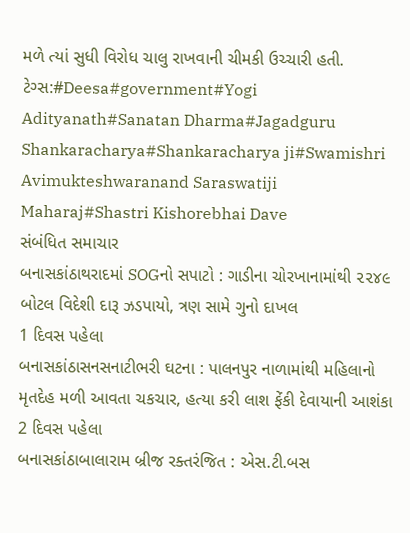મળે ત્યાં સુધી વિરોધ ચાલુ રાખવાની ચીમકી ઉચ્ચારી હતી.
ટેગ્સ:#Deesa#government#Yogi Adityanath#Sanatan Dharma#Jagadguru Shankaracharya#Shankaracharya ji#Swamishri Avimukteshwaranand Saraswatiji Maharaj#Shastri Kishorebhai Dave
સંબંધિત સમાચાર
બનાસકાંઠાથરાદમાં SOGનો સપાટો : ગાડીના ચોરખાનામાંથી ૨૨૪૯ બોટલ વિદેશી દારૂ ઝડપાયો, ત્રણ સામે ગુનો દાખલ
1 દિવસ પહેલા
બનાસકાંઠાસનસનાટીભરી ઘટના : પાલનપુર નાળામાંથી મહિલાનો મૃતદેહ મળી આવતા ચકચાર, હત્યા કરી લાશ ફેંકી દેવાયાની આશંકા
2 દિવસ પહેલા
બનાસકાંઠાબાલારામ બ્રીજ રક્તરંજિત : એસ.ટી.બસ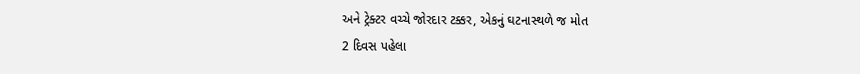અને ટ્રેક્ટર વચ્ચે જોરદાર ટક્કર, એકનું ઘટનાસ્થળે જ મોત
2 દિવસ પહેલા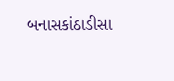બનાસકાંઠાડીસા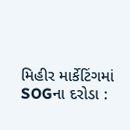મિહીર માર્કેટિંગમાં SOGના દરોડા :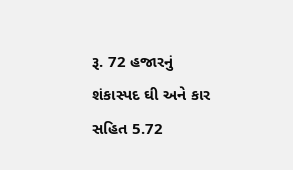રૂ. 72 હજારનું શંકાસ્પદ ઘી અને કાર સહિત 5.72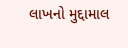લાખનો મુદ્દામાલ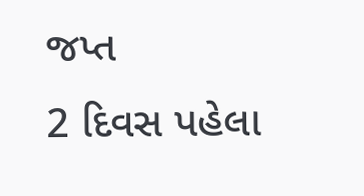જપ્ત
2 દિવસ પહેલા